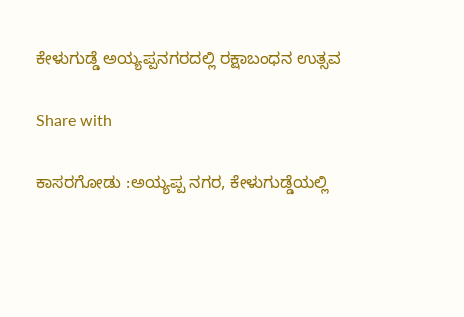ಕೇಳುಗುಡ್ಡೆ ಅಯ್ಯಪ್ಪನಗರದಲ್ಲಿ ರಕ್ಷಾಬಂಧನ ಉತ್ಸವ

Share with

ಕಾಸರಗೋಡು :ಅಯ್ಯಪ್ಪ ನಗರ, ಕೇಳುಗುಡ್ಡೆಯಲ್ಲಿ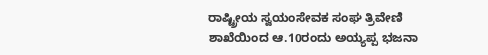ರಾಷ್ಟ್ರೀಯ ಸ್ವಯಂಸೇವಕ ಸಂಘ ತ್ರಿವೇಣಿ ಶಾಖೆಯಿಂದ ಆ.10ರಂದು ಅಯ್ಯಪ್ಪ ಭಜನಾ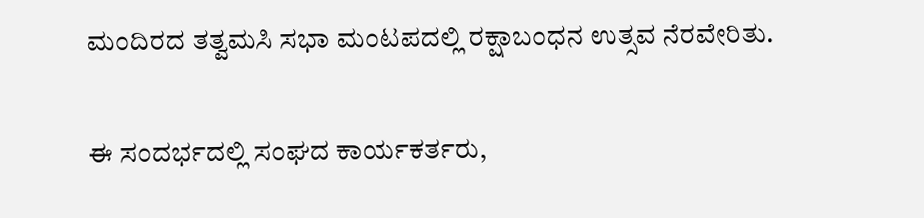ಮಂದಿರದ ತತ್ವಮಸಿ ಸಭಾ ಮಂಟಪದಲ್ಲಿ ರಕ್ಷಾಬಂಧನ ಉತ್ಸವ ನೆರವೇರಿತು.

ಈ ಸಂದರ್ಭದಲ್ಲಿ ಸಂಘದ ಕಾರ್ಯಕರ್ತರು,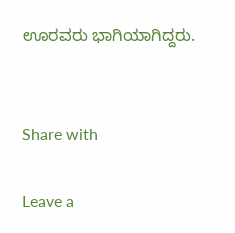ಊರವರು ಭಾಗಿಯಾಗಿದ್ದರು.


Share with

Leave a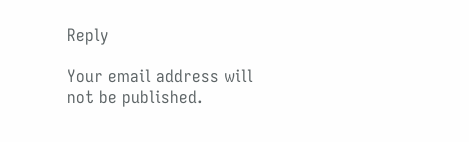Reply

Your email address will not be published.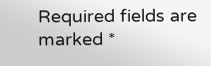Required fields are marked *